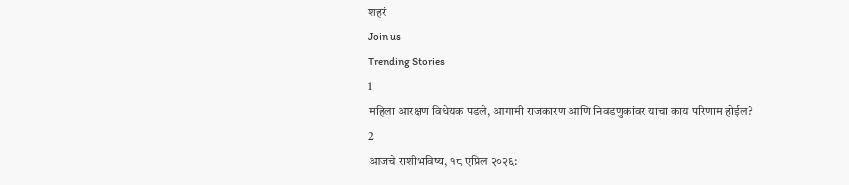शहरं
Join us
Trending Stories
1
महिला आरक्षण विधेयक पडले, आगामी राजकारण आणि निवडणुकांवर याचा काय परिणाम होईल?
2
आजचे राशीभविष्य, १८ एप्रिल २०२६: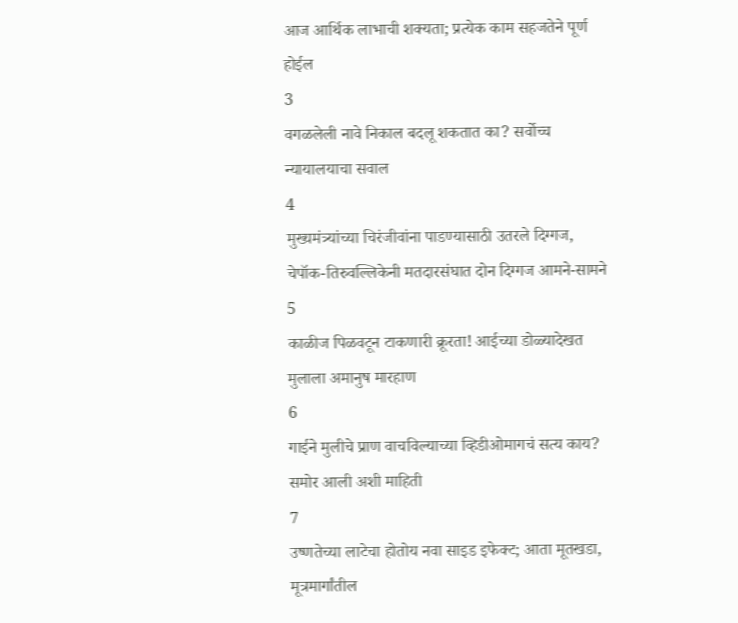आज आर्थिक लाभाची शक्यता; प्रत्येक काम सहजतेने पूर्ण होईल
3
वगळलेली नावे निकाल बदलू शकतात का? सर्वोच्च न्यायालयाचा सवाल
4
मुख्यमंत्र्यांच्या चिरंजीवांना पाडण्यासाठी उतरले दिग्गज, चेपॉक-तिरुवल्लिकेनी मतदारसंघात दोन दिग्गज आमने-सामने
5
काळीज पिळवटून टाकणारी क्रूरता! आईच्या डोळ्यादेखत मुलाला अमानुष मारहाण
6
गाईने मुलीचे प्राण वाचविल्याच्या व्हिडीओमागचं सत्य काय? समोर आली अशी माहिती
7
उष्णतेच्या लाटेचा होतोय नवा साइड इफेक्ट; आता मूतखडा, मूत्रमार्गांतील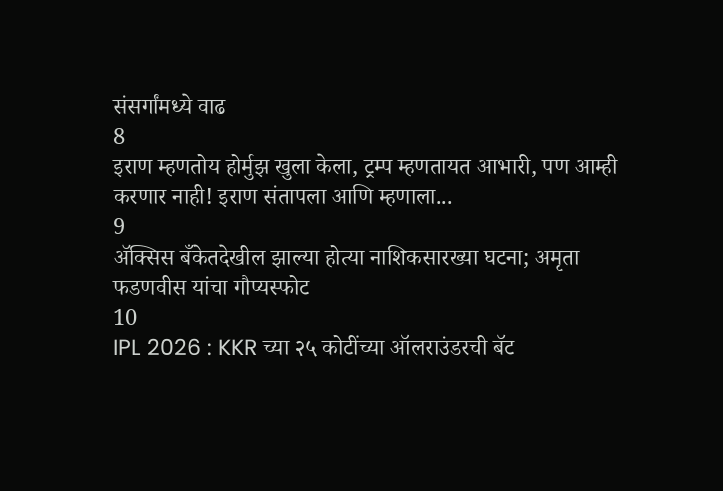संसर्गांमध्ये वाढ
8
इराण म्हणतोय होर्मुझ खुला केला, ट्रम्प म्हणतायत आभारी, पण आम्ही करणार नाही! इराण संतापला आणि म्हणाला...
9
ॲक्सिस बँकेतदेखील झाल्या होत्या नाशिकसारख्या घटना; अमृता फडणवीस यांचा गौप्यस्फोट
10
IPL 2026 : KKR च्या २५ कोटींच्या ऑलराउंडरची बॅट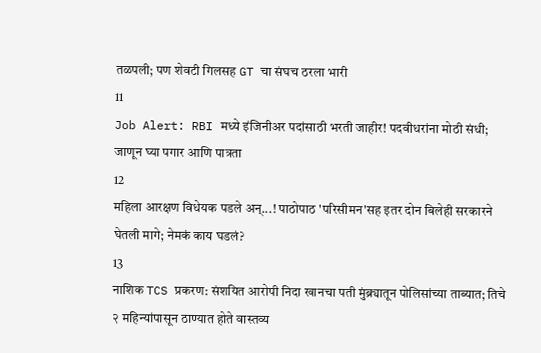तळपली; पण शेवटी गिलसह GT चा संघच ठरला भारी
11
Job Alert: RBI मध्ये इंजिनीअर पदांसाठी भरती जाहीर! पदवीधरांना मोठी संधी; जाणून घ्या पगार आणि पात्रता
12
महिला आरक्षण विधेयक पडले अन्...! पाठोपाठ 'परिसीमन'सह इतर दोन बिलेही सरकारने घेतली मागे; नेमकं काय घडलं?
13
नाशिक TCS प्रकरण: संशयित आरोपी निदा खानचा पती मुंब्र्यातून पोलिसांच्या ताब्यात; तिचे २ महिन्यांपासून ठाण्यात होते वास्तव्य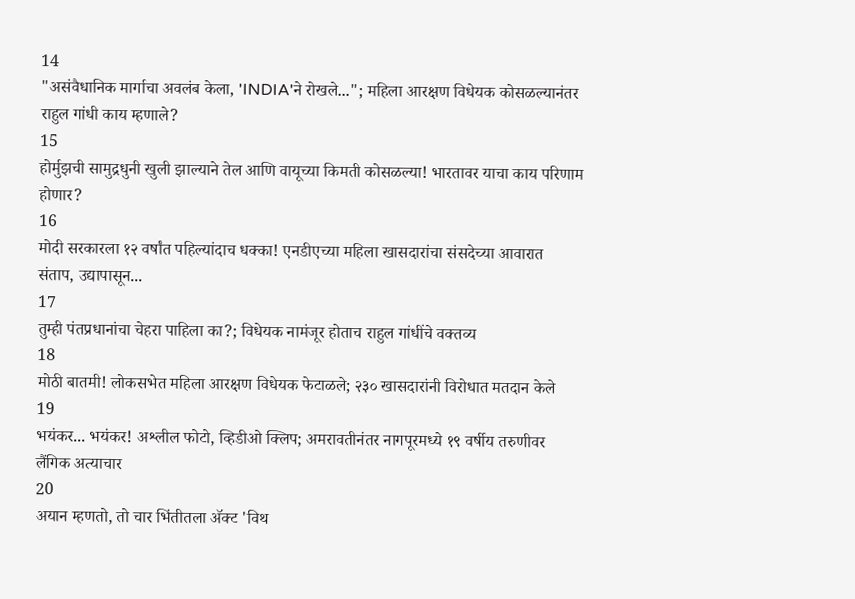14
"असंवैधानिक मार्गाचा अवलंब केला, 'INDIA'ने रोखले..."; महिला आरक्षण विधेयक कोसळल्यानंतर राहुल गांधी काय म्हणाले?
15
होर्मुझची सामुद्रधुनी खुली झाल्याने तेल आणि वायूच्या किमती कोसळल्या! भारतावर याचा काय परिणाम होणार?
16
मोदी सरकारला १२ वर्षांत पहिल्यांदाच धक्का! एनडीएच्या महिला खासदारांचा संसदेच्या आवारात संताप, उद्यापासून...
17
तुम्ही पंतप्रधानांचा चेहरा पाहिला का?; विधेयक नामंजूर होताच राहुल गांधींचे वक्तव्य
18
मोठी बातमी! लोकसभेत महिला आरक्षण विधेयक फेटाळले; २३० खासदारांनी विरोधात मतदान केले
19
भयंकर... भयंकर! अश्लील फोटो, व्हिडीओ क्लिप; अमरावतीनंतर नागपूरमध्ये १९ वर्षीय तरुणीवर लैंगिक अत्याचार
20
अयान म्हणतो, तो चार भिंतीतला अ‍ॅक्ट 'विथ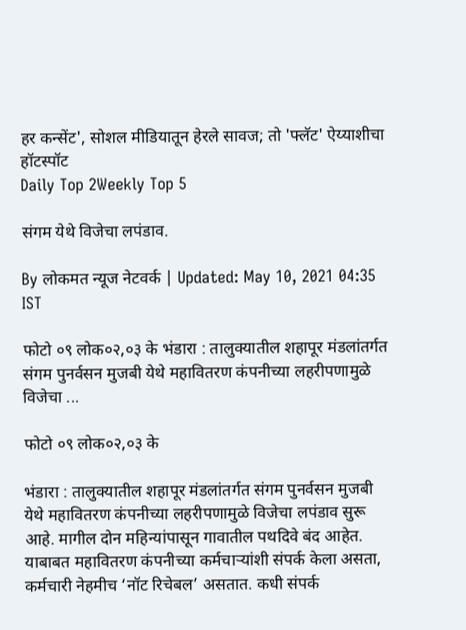हर कन्सेंट', सोशल मीडियातून हेरले सावज; तो 'फ्लॅट' ऐय्याशीचा हॉटस्पॉट
Daily Top 2Weekly Top 5

संगम येथे विजेचा लपंडाव.

By लोकमत न्यूज नेटवर्क | Updated: May 10, 2021 04:35 IST

फोटो ०९ लोक०२,०३ के भंडारा : तालुक्यातील शहापूर मंडलांतर्गत संगम पुनर्वसन मुजबी येथे महावितरण कंपनीच्या लहरीपणामुळे विजेचा ...

फोटो ०९ लोक०२,०३ के

भंडारा : तालुक्यातील शहापूर मंडलांतर्गत संगम पुनर्वसन मुजबी येथे महावितरण कंपनीच्या लहरीपणामुळे विजेचा लपंडाव सुरू आहे. मागील दोन महिन्यांपासून गावातील पथदिवे बंद आहेत. याबाबत महावितरण कंपनीच्या कर्मचाऱ्यांशी संपर्क केला असता, कर्मचारी नेहमीच ‘नॉट रिचेबल’ असतात. कधी संपर्क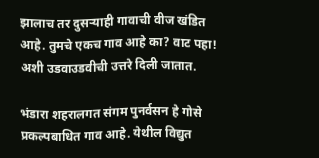झालाच तर दुसऱ्याही गावाची वीज खंडित आहे. तुमचे एकच गाव आहे का? वाट पहा! अशी उडवाउडवीची उत्तरे दिली जातात.

भंडारा शहरालगत संगम पुनर्वसन हे गोसे प्रकल्पबाधित गाव आहे. येथील विद्युत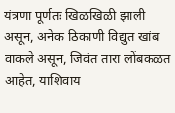यंत्रणा पूर्णतः खिळखिळी झाली असून, अनेक ठिकाणी विद्युत खांब वाकले असून, जिवंत तारा लोंबकळत आहेत, याशिवाय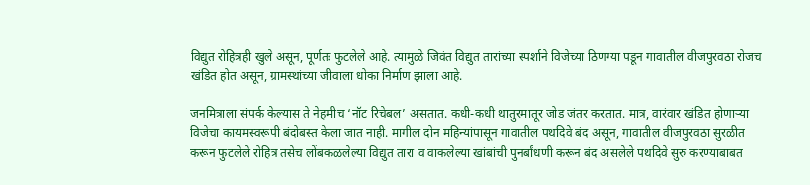विद्युत रोहित्रही खुले असून, पूर्णतः फुटलेले आहे. त्यामुळे जिवंत विद्युत तारांच्या स्पर्शाने विजेच्या ठिणग्या पडून गावातील वीजपुरवठा रोजच खंडित होत असून, ग्रामस्थांच्या जीवाला धोका निर्माण झाला आहे.

जनमित्राला संपर्क केल्यास ते नेहमीच ‘नॉट रिचेबल’ असतात. कधी-कधी थातुरमातूर जोड जंतर करतात. मात्र, वारंवार खंडित होणाऱ्या विजेचा कायमस्वरूपी बंदोबस्त केला जात नाही. मागील दोन महिन्यांपासून गावातील पथदिवे बंद असून, गावातील वीजपुरवठा सुरळीत करून फुटलेले रोहित्र तसेच लोंबकळलेल्या विद्युत तारा व वाकलेल्या खांबांची पुनर्बांधणी करून बंद असलेले पथदिवे सुरु करण्याबाबत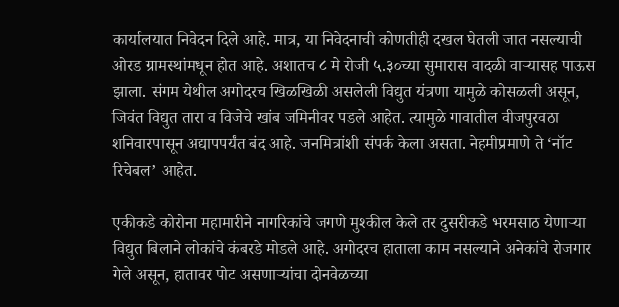कार्यालयात निवेदन दिले आहे. मात्र, या निवेदनाची कोणतीही दखल घेतली जात नसल्याची ओरड ग्रामस्थांमधून होत आहे. अशातच ८ मे रोजी ५.३०च्या सुमारास वादळी वाऱ्यासह पाऊस झाला. संगम येथील अगोदरच खिळखिळी असलेली विद्युत यंत्रणा यामुळे कोसळली असून, जिवंत विद्युत तारा व विजेचे खांब जमिनीवर पडले आहेत. त्यामुळे गावातील वीजपुरवठा शनिवारपासून अद्यापपर्यंत बंद आहे. जनमित्रांशी संपर्क केला असता. नेहमीप्रमाणे ते ‘नॉट रिचेबल’ आहेत.

एकीकडे कोरोना महामारीने नागरिकांचे जगणे मुश्कील केले तर दुसरीकडे भरमसाठ येणाऱ्या विद्युत बिलाने लोकांचे कंबरडे मोडले आहे. अगोदरच हाताला काम नसल्याने अनेकांचे रोजगार गेले असून, हातावर पोट असणाऱ्यांचा दोनवेळच्या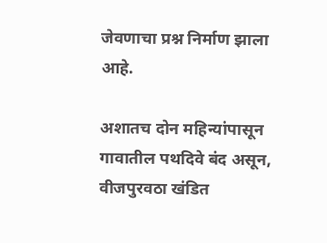जेवणाचा प्रश्न निर्माण झाला आहे.

अशातच दोन महिन्यांपासून गावातील पथदिवे बंद असून, वीजपुरवठा खंडित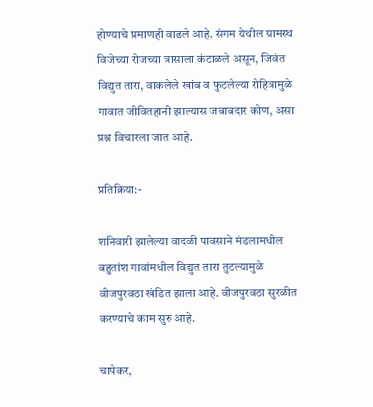होण्याचे प्रमाणही वाढले आहे. संगम येथील ग्रामस्थ विजेच्या रोजच्या त्रासाला कंटाळले असून, जिवंत विद्युत तारा, वाकलेले खांब व फुटलेल्या रोहित्रामुळे गावात जीवितहानी झाल्यास जबाबदार कोण, असा प्रश्न विचारला जात आहे.

प्रतिक्रिया:-

शनिवारी झालेल्या वादळी पावसाने मंडलामधील बहुतांश गावांमधील विद्युत तारा तुटल्यामुळे वीजपुरवठा खंडित झाला आहे. वीजपुरवठा सुरळीत करण्याचे काम सुरु आहे.

चापेकर,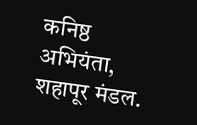कनिष्ठ अभियंता, शहापूर मंडल.